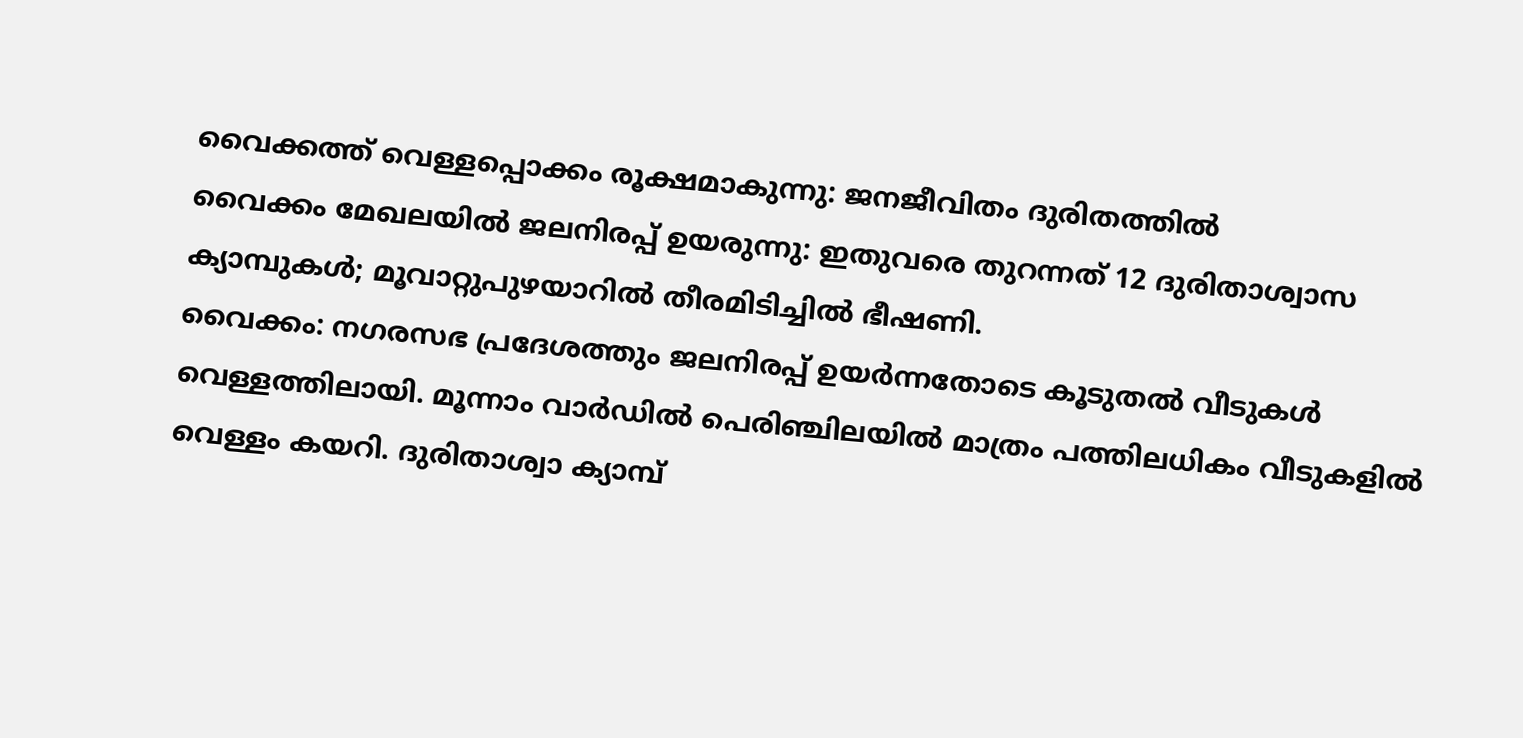വൈക്കത്ത് വെള്ളപ്പൊക്കം രൂക്ഷമാകുന്നു: ജനജീവിതം ദുരിതത്തിൽ
വൈക്കം മേഖലയിൽ ജലനിരപ്പ് ഉയരുന്നു: ഇതുവരെ തുറന്നത് 12 ദുരിതാശ്വാസ ക്യാമ്പുകൾ; മൂവാറ്റുപുഴയാറിൽ തീരമിടിച്ചിൽ ഭീഷണി.
വൈക്കം: നഗരസഭ പ്രദേശത്തും ജലനിരപ്പ് ഉയർന്നതോടെ കൂടുതൽ വീടുകൾ വെള്ളത്തിലായി. മൂന്നാം വാർഡിൽ പെരിഞ്ചിലയിൽ മാത്രം പത്തിലധികം വീടുകളിൽ വെള്ളം കയറി. ദുരിതാശ്വാ ക്യാമ്പ്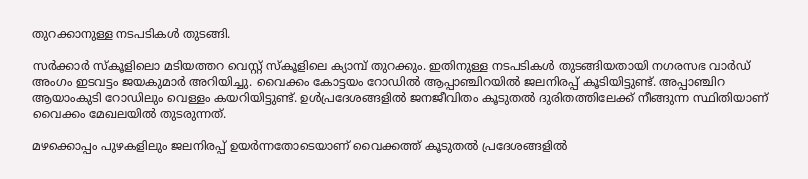തുറക്കാനുള്ള നടപടികൾ തുടങ്ങി.

സർക്കാർ സ്കൂളിലൊ മടിയത്തറ വെസ്റ്റ് സ്കൂളിലെ ക്യാമ്പ് തുറക്കും. ഇതിനുള്ള നടപടികൾ തുടങ്ങിയതായി നഗരസഭ വാർഡ് അംഗം ഇടവട്ടം ജയകുമാർ അറിയിച്ചു. വൈക്കം കോട്ടയം റോഡിൽ ആപ്പാഞ്ചിറയിൽ ജലനിരപ്പ് കൂടിയിട്ടുണ്ട്. അപ്പാഞ്ചിറ ആയാംകുടി റോഡിലും വെള്ളം കയറിയിട്ടുണ്ട്. ഉൾപ്രദേശങ്ങളിൽ ജനജീവിതം കൂടുതൽ ദുരിതത്തിലേക്ക് നീങ്ങുന്ന സ്ഥിതിയാണ് വൈക്കം മേഖലയിൽ തുടരുന്നത്.

മഴക്കൊപ്പം പുഴകളിലും ജലനിരപ്പ് ഉയർന്നതോടെയാണ് വൈക്കത്ത് കൂടുതൽ പ്രദേശങ്ങളിൽ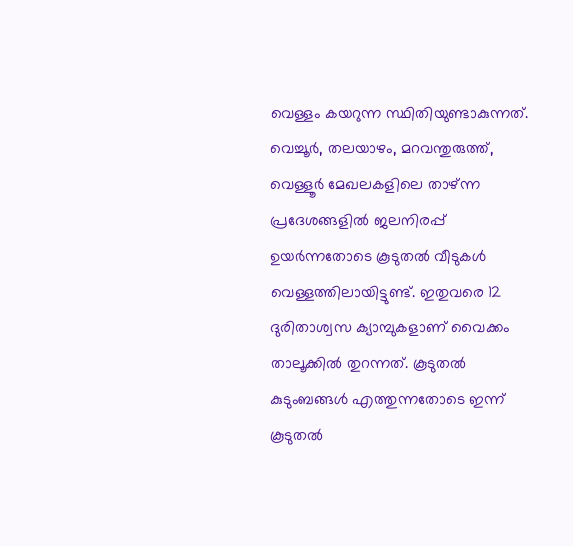വെള്ളം കയറുന്ന സ്ഥിതിയുണ്ടാകുന്നത്. വെച്ചൂർ, തലയാഴം, മറവന്തുരുത്ത്, വെള്ളൂർ മേഖലകളിലെ താഴ്ന്ന പ്രദേശങ്ങളിൽ ജലനിരപ്പ് ഉയർന്നതോടെ കൂടുതൽ വീടുകൾ വെള്ളത്തിലായിട്ടുണ്ട്. ഇതുവരെ 12 ദുരിതാശ്വസ ക്യാമ്പുകളാണ് വൈക്കം താലൂക്കിൽ തുറന്നത്. കൂടുതൽ കുടുംബങ്ങൾ എത്തുന്നതോടെ ഇന്ന് കൂടുതൽ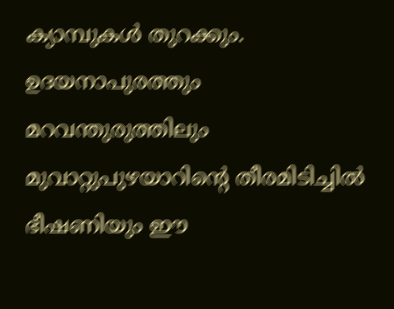ക്യാമ്പുകൾ തുറക്കും. ഉദയനാപുരത്തും മറവന്തുരുത്തിലും മുവാറ്റുപുഴയാറിൻ്റെ തീരമിടിച്ചിൽ ഭീഷണിയും ഈ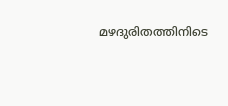മഴദുരിതത്തിനിടെ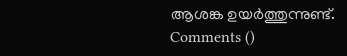ആശങ്ക ഉയർത്തുന്നുണ്ട്.
Comments ()